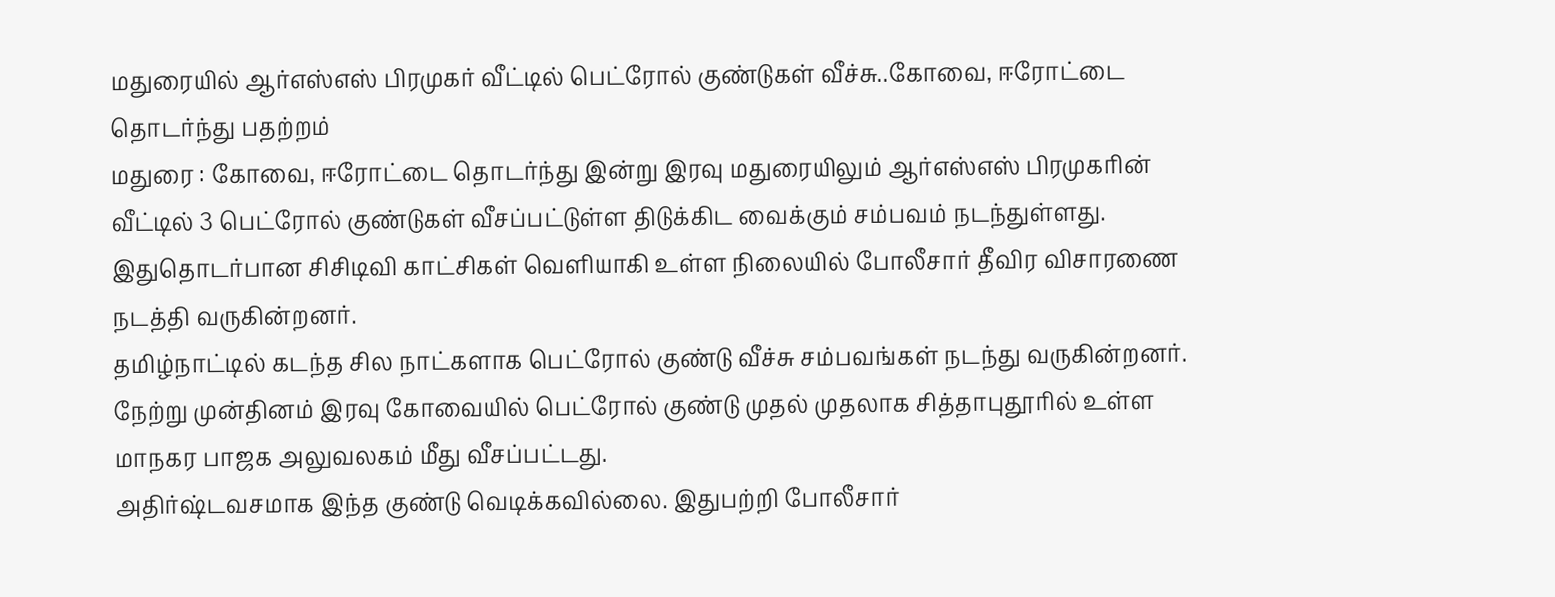மதுரையில் ஆர்எஸ்எஸ் பிரமுகர் வீட்டில் பெட்ரோல் குண்டுகள் வீச்சு..கோவை, ஈரோட்டை தொடர்ந்து பதற்றம்
மதுரை : கோவை, ஈரோட்டை தொடர்ந்து இன்று இரவு மதுரையிலும் ஆர்எஸ்எஸ் பிரமுகரின் வீட்டில் 3 பெட்ரோல் குண்டுகள் வீசப்பட்டுள்ள திடுக்கிட வைக்கும் சம்பவம் நடந்துள்ளது. இதுதொடர்பான சிசிடிவி காட்சிகள் வெளியாகி உள்ள நிலையில் போலீசார் தீவிர விசாரணை நடத்தி வருகின்றனர்.
தமிழ்நாட்டில் கடந்த சில நாட்களாக பெட்ரோல் குண்டு வீச்சு சம்பவங்கள் நடந்து வருகின்றனர். நேற்று முன்தினம் இரவு கோவையில் பெட்ரோல் குண்டு முதல் முதலாக சித்தாபுதூரில் உள்ள மாநகர பாஜக அலுவலகம் மீது வீசப்பட்டது.
அதிர்ஷ்டவசமாக இந்த குண்டு வெடிக்கவில்லை. இதுபற்றி போலீசார்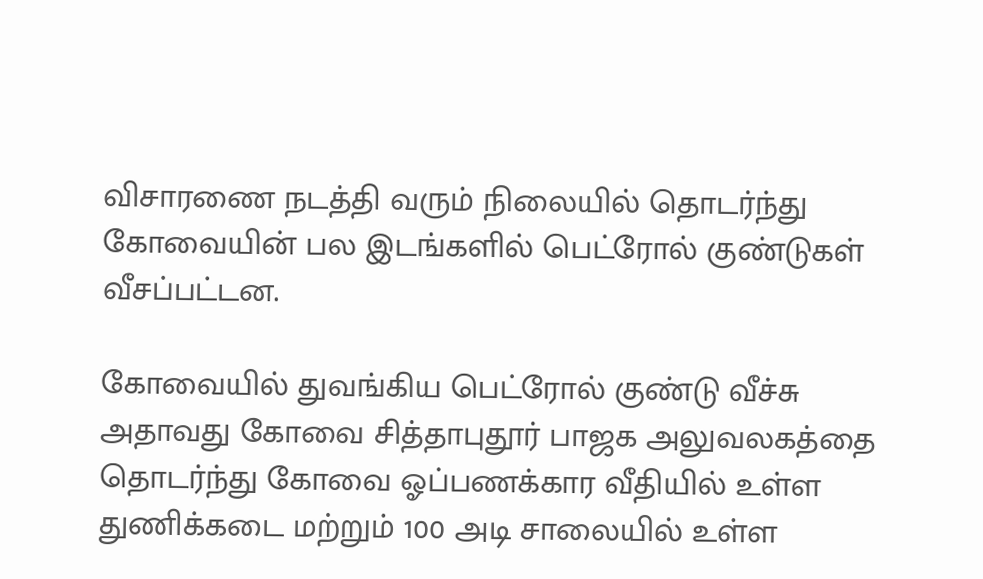விசாரணை நடத்தி வரும் நிலையில் தொடர்ந்து கோவையின் பல இடங்களில் பெட்ரோல் குண்டுகள் வீசப்பட்டன.

கோவையில் துவங்கிய பெட்ரோல் குண்டு வீச்சு
அதாவது கோவை சித்தாபுதூர் பாஜக அலுவலகத்தை தொடர்ந்து கோவை ஓப்பணக்கார வீதியில் உள்ள துணிக்கடை மற்றும் 100 அடி சாலையில் உள்ள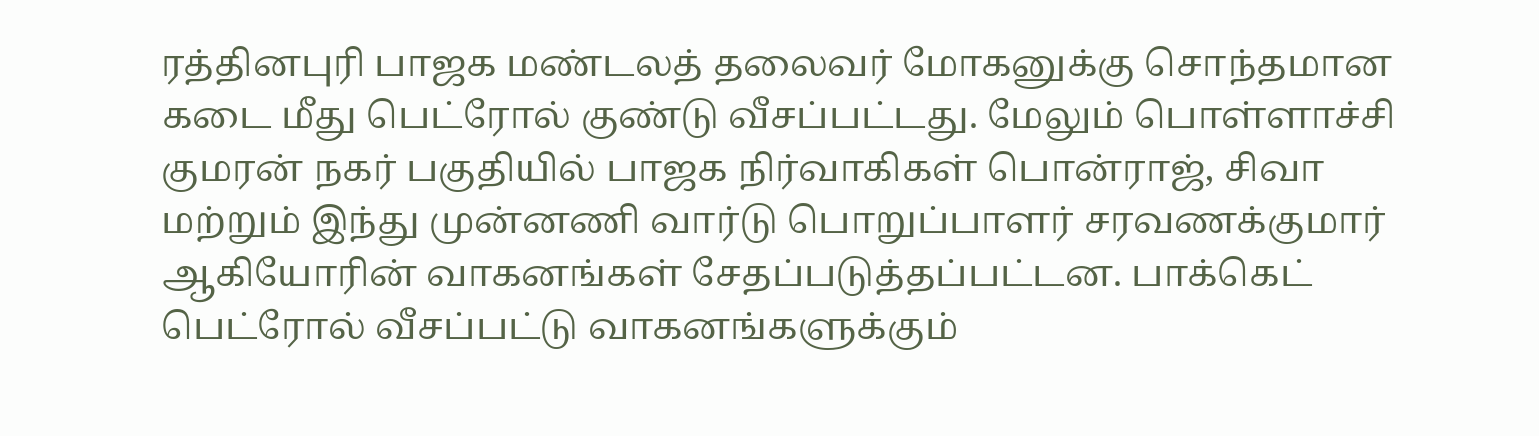ரத்தினபுரி பாஜக மண்டலத் தலைவர் மோகனுக்கு சொந்தமான கடை மீது பெட்ரோல் குண்டு வீசப்பட்டது. மேலும் பொள்ளாச்சி குமரன் நகர் பகுதியில் பாஜக நிர்வாகிகள் பொன்ராஜ், சிவா மற்றும் இந்து முன்னணி வார்டு பொறுப்பாளர் சரவணக்குமார் ஆகியோரின் வாகனங்கள் சேதப்படுத்தப்பட்டன. பாக்கெட் பெட்ரோல் வீசப்பட்டு வாகனங்களுக்கும்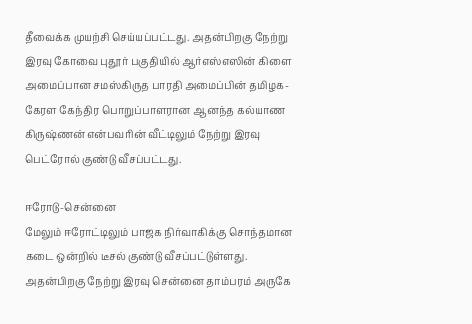தீவைக்க முயற்சி செய்யப்பட்டது. அதன்பிறகு நேற்று இரவு கோவை புதூர் பகுதியில் ஆர்எஸ்எஸின் கிளை அமைப்பான சமஸ்கிருத பாரதி அமைப்பின் தமிழக-கேரள கேந்திர பொறுப்பாளரான ஆனந்த கல்யாண கிருஷ்ணன் என்பவரின் வீட்டிலும் நேற்று இரவு பெட்ரோல் குண்டு வீசப்பட்டது.

ஈரோடு-சென்னை
மேலும் ஈரோட்டிலும் பாஜக நிர்வாகிக்கு சொந்தமான கடை ஒன்றில் டீசல் குண்டு வீசப்பட்டுள்ளது. அதன்பிறகு நேற்று இரவு சென்னை தாம்பரம் அருகே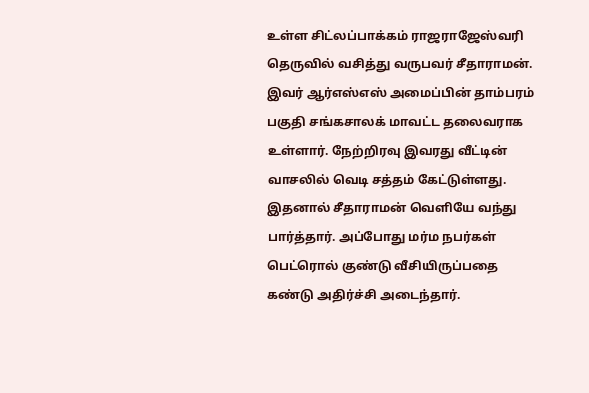உள்ள சிட்லப்பாக்கம் ராஜராஜேஸ்வரி தெருவில் வசித்து வருபவர் சீதாராமன். இவர் ஆர்எஸ்எஸ் அமைப்பின் தாம்பரம் பகுதி சங்கசாலக் மாவட்ட தலைவராக உள்ளார். நேற்றிரவு இவரது வீட்டின் வாசலில் வெடி சத்தம் கேட்டுள்ளது. இதனால் சீதாராமன் வெளியே வந்து பார்த்தார். அப்போது மர்ம நபர்கள் பெட்ரொல் குண்டு வீசியிருப்பதை கண்டு அதிர்ச்சி அடைந்தார்.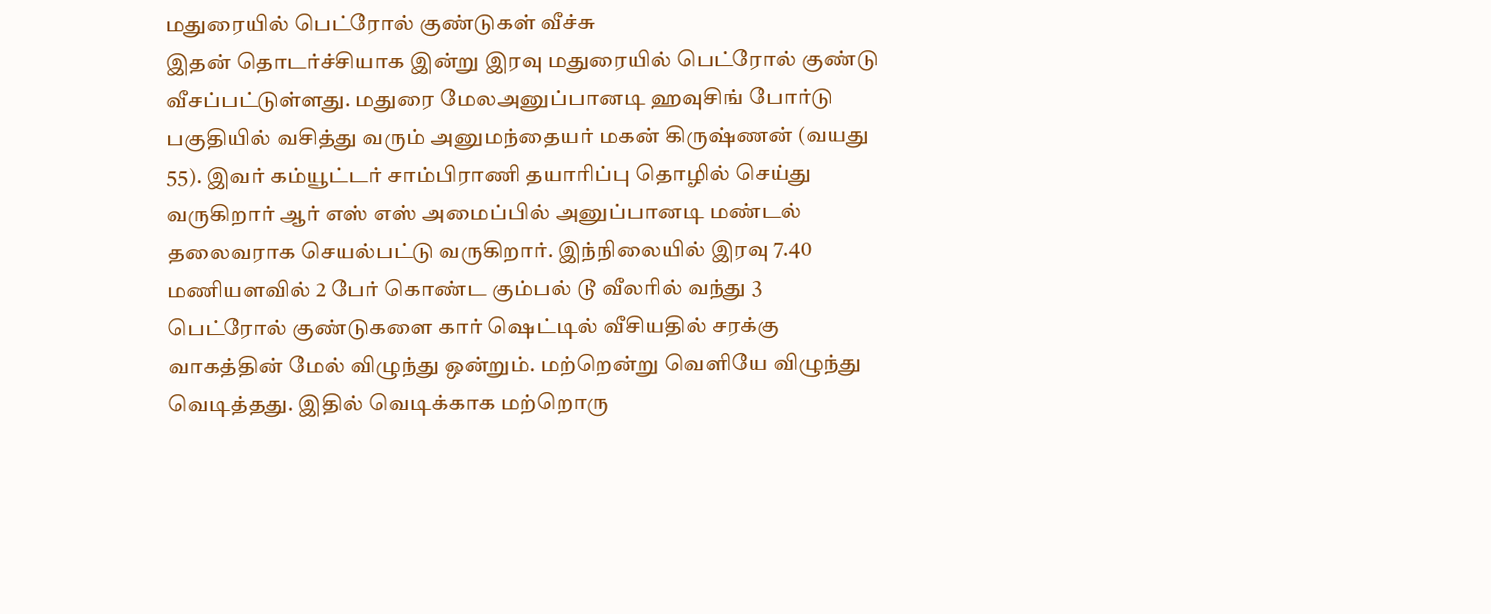மதுரையில் பெட்ரோல் குண்டுகள் வீச்சு
இதன் தொடர்ச்சியாக இன்று இரவு மதுரையில் பெட்ரோல் குண்டு வீசப்பட்டுள்ளது. மதுரை மேலஅனுப்பானடி ஹவுசிங் போர்டு பகுதியில் வசித்து வரும் அனுமந்தையர் மகன் கிருஷ்ணன் (வயது 55). இவர் கம்யூட்டர் சாம்பிராணி தயாரிப்பு தொழில் செய்து வருகிறார் ஆர் எஸ் எஸ் அமைப்பில் அனுப்பானடி மண்டல் தலைவராக செயல்பட்டு வருகிறார். இந்நிலையில் இரவு 7.40 மணியளவில் 2 பேர் கொண்ட கும்பல் டூ வீலரில் வந்து 3 பெட்ரோல் குண்டுகளை கார் ஷெட்டில் வீசியதில் சரக்கு வாகத்தின் மேல் விழுந்து ஒன்றும். மற்றென்று வெளியே விழுந்து வெடித்தது. இதில் வெடிக்காக மற்றொரு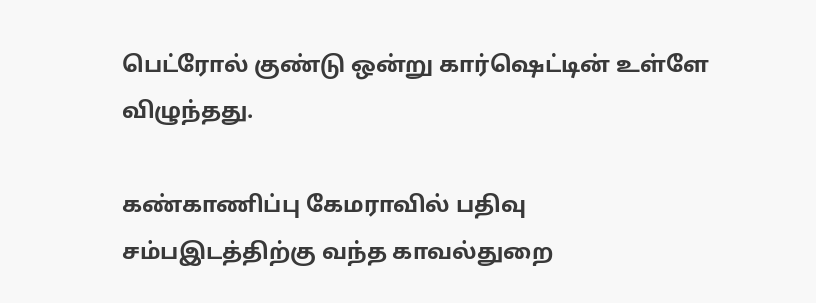பெட்ரோல் குண்டு ஒன்று கார்ஷெட்டின் உள்ளே விழுந்தது.

கண்காணிப்பு கேமராவில் பதிவு
சம்பஇடத்திற்கு வந்த காவல்துறை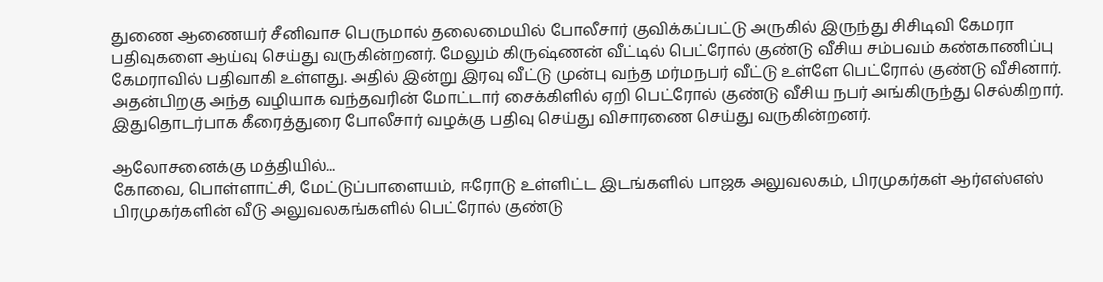துணை ஆணையர் சீனிவாச பெருமால் தலைமையில் போலீசார் குவிக்கப்பட்டு அருகில் இருந்து சிசிடிவி கேமரா பதிவுகளை ஆய்வு செய்து வருகின்றனர். மேலும் கிருஷ்ணன் வீட்டில் பெட்ரோல் குண்டு வீசிய சம்பவம் கண்காணிப்பு கேமராவில் பதிவாகி உள்ளது. அதில் இன்று இரவு வீட்டு முன்பு வந்த மர்மநபர் வீட்டு உள்ளே பெட்ரோல் குண்டு வீசினார். அதன்பிறகு அந்த வழியாக வந்தவரின் மோட்டார் சைக்கிளில் ஏறி பெட்ரோல் குண்டு வீசிய நபர் அங்கிருந்து செல்கிறார். இதுதொடர்பாக கீரைத்துரை போலீசார் வழக்கு பதிவு செய்து விசாரணை செய்து வருகின்றனர்.

ஆலோசனைக்கு மத்தியில்...
கோவை, பொள்ளாட்சி, மேட்டுப்பாளையம், ஈரோடு உள்ளிட்ட இடங்களில் பாஜக அலுவலகம், பிரமுகர்கள் ஆர்எஸ்எஸ் பிரமுகர்களின் வீடு அலுவலகங்களில் பெட்ரோல் குண்டு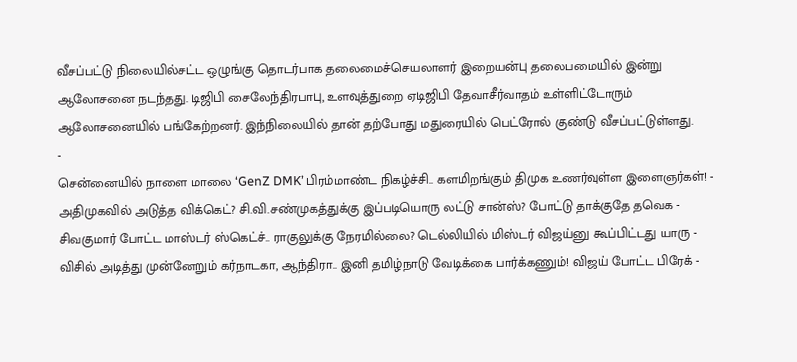வீசப்பட்டு நிலையில்சட்ட ஒழுங்கு தொடர்பாக தலைமைச்செயலாளர் இறையன்பு தலைபமையில் இன்று ஆலோசனை நடந்தது. டிஜிபி சைலேந்திரபாபு, உளவுத்துறை ஏடிஜிபி தேவாசீர்வாதம் உள்ளிட்டோரும் ஆலோசனையில் பங்கேற்றனர். இந்நிலையில் தான் தற்போது மதுரையில் பெட்ரோல் குண்டு வீசப்பட்டுள்ளது.
-
சென்னையில் நாளை மாலை ‘GenZ DMK’ பிரம்மாண்ட நிகழ்ச்சி.. களமிறங்கும் திமுக உணர்வுள்ள இளைஞர்கள்! -
அதிமுகவில் அடுத்த விக்கெட்? சி.வி.சண்முகத்துக்கு இப்படியொரு லட்டு சான்ஸ்? போட்டு தாக்குதே தவெக -
சிவகுமார் போட்ட மாஸ்டர் ஸ்கெட்ச்.. ராகுலுக்கு நேரமில்லை? டெல்லியில் மிஸ்டர் விஜய்னு கூப்பிட்டது யாரு -
விசில் அடித்து முன்னேறும் கர்நாடகா, ஆந்திரா.. இனி தமிழ்நாடு வேடிக்கை பார்க்கணும்! விஜய் போட்ட பிரேக் -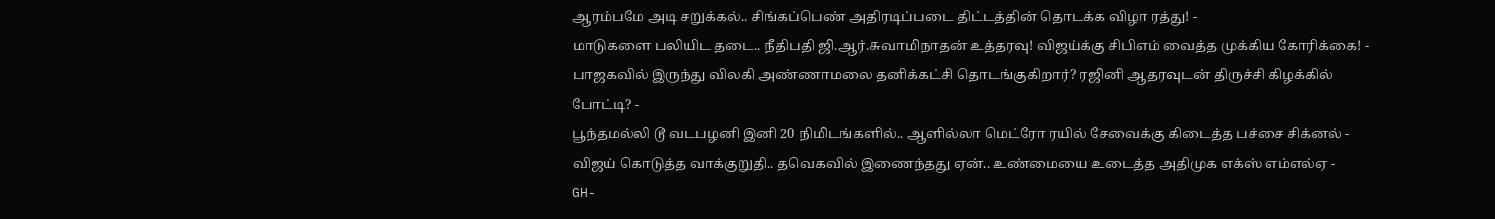ஆரம்பமே அடி சறுக்கல்.. சிங்கப்பெண் அதிரடிப்படை திட்டத்தின் தொடக்க விழா ரத்து! -
மாடுகளை பலியிட தடை.. நீதிபதி ஜி.ஆர்.சுவாமிநாதன் உத்தரவு! விஜய்க்கு சிபிஎம் வைத்த முக்கிய கோரிக்கை! -
பாஜகவில் இருந்து விலகி அண்ணாமலை தனிக்கட்சி தொடங்குகிறார்? ரஜினி ஆதரவுடன் திருச்சி கிழக்கில் போட்டி? -
பூந்தமல்லி டூ வடபழனி இனி 20 நிமிடங்களில்.. ஆளில்லா மெட்ரோ ரயில் சேவைக்கு கிடைத்த பச்சை சிக்னல் -
விஜய் கொடுத்த வாக்குறுதி.. தவெகவில் இணைந்தது ஏன்.. உண்மையை உடைத்த அதிமுக எக்ஸ் எம்எல்ஏ -
GH-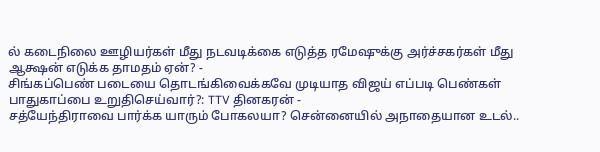ல் கடைநிலை ஊழியர்கள் மீது நடவடிக்கை எடுத்த ரமேஷுக்கு அர்ச்சகர்கள் மீது ஆக்ஷன் எடுக்க தாமதம் ஏன்? -
சிங்கப்பெண் படையை தொடங்கிவைக்கவே முடியாத விஜய் எப்படி பெண்கள் பாதுகாப்பை உறுதிசெய்வார்?: TTV தினகரன் -
சத்யேந்திராவை பார்க்க யாரும் போகலயா? சென்னையில் அநாதையான உடல்..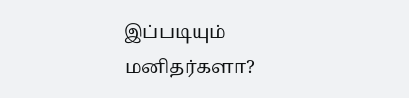இப்படியும் மனிதர்களா?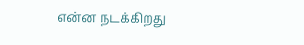என்ன நடக்கிறது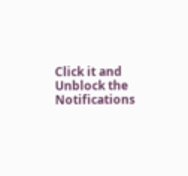Click it and Unblock the Notifications